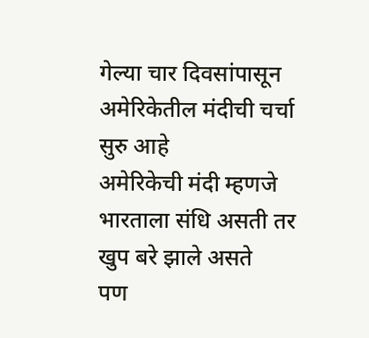गेल्या चार दिवसांपासून अमेरिकेतील मंदीची चर्चा सुरु आहे
अमेरिकेची मंदी म्हणजे भारताला संधि असती तर खुप बरे झाले असते
पण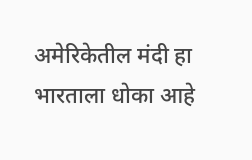अमेरिकेतील मंदी हा भारताला धोका आहे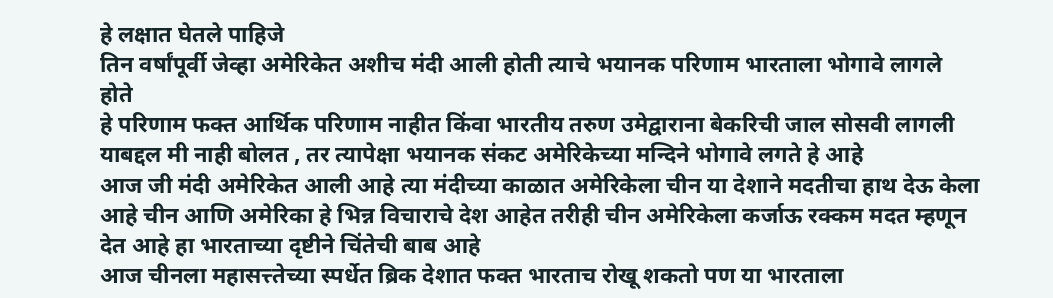हे लक्षात घेतले पाहिजे
तिन वर्षांपूर्वी जेव्हा अमेरिकेत अशीच मंदी आली होती त्याचे भयानक परिणाम भारताला भोगावे लागले होते
हे परिणाम फक्त आर्थिक परिणाम नाहीत किंवा भारतीय तरुण उमेद्वाराना बेकरिची जाल सोसवी लागली याबद्दल मी नाही बोलत , तर त्यापेक्षा भयानक संकट अमेरिकेच्या मन्दिने भोगावे लगते हे आहे
आज जी मंदी अमेरिकेत आली आहे त्या मंदीच्या काळात अमेरिकेला चीन या देशाने मदतीचा हाथ देऊ केला आहे चीन आणि अमेरिका हे भिन्न विचाराचे देश आहेत तरीही चीन अमेरिकेला कर्जाऊ रक्कम मदत म्हणून देत आहे हा भारताच्या दृष्टीने चिंतेची बाब आहे
आज चीनला महासत्त्तेच्या स्पर्धेत ब्रिक देशात फक्त भारताच रोखू शकतो पण या भारताला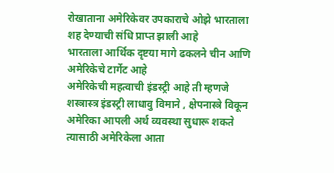रोखाताना अमेरिकेवर उपकाराचे ओझे भारताला शह देण्याची संधि प्राप्त झाली आहे
भारताला आर्थिक दृष्टया मागे ढकलने चीन आणि अमेरिकेचे टार्गेट आहे
अमेरिकेची महत्वाची इंडस्ट्री आहे ती म्हणजे शस्त्रास्त्र इंडस्ट्री लाधावु विमाने , क्षेपनास्त्रे विकून अमेरिका आपली अर्थ व्यवस्था सुधारू शकते त्यासाठी अमेरिकेला आता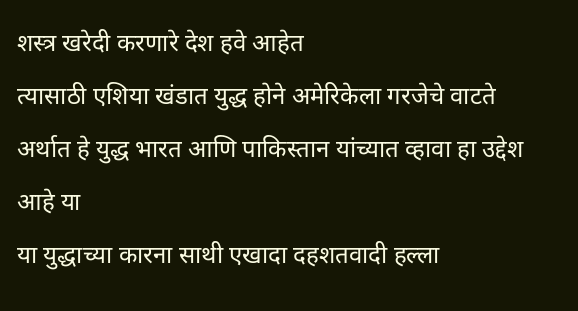शस्त्र खरेदी करणारे देश हवे आहेत
त्यासाठी एशिया खंडात युद्ध होने अमेरिकेला गरजेचे वाटते अर्थात हे युद्ध भारत आणि पाकिस्तान यांच्यात व्हावा हा उद्देश आहे या
या युद्धाच्या कारना साथी एखादा दहशतवादी हल्ला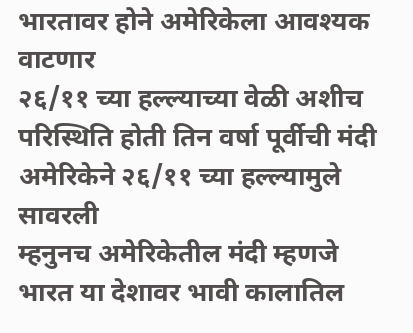भारतावर होने अमेरिकेला आवश्यक वाटणार
२६/११ च्या हल्ल्याच्या वेळी अशीच परिस्थिति होती तिन वर्षा पूर्वीची मंदी अमेरिकेने २६/११ च्या हल्ल्यामुले सावरली
म्हनुनच अमेरिकेतील मंदी म्हणजे भारत या देशावर भावी कालातिल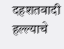दहशतवादी हल्ल्याचे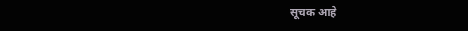सूचक आहे